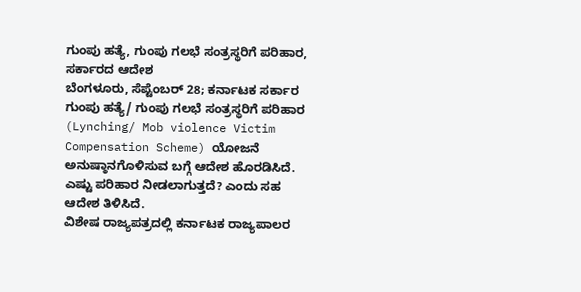ಗುಂಪು ಹತ್ಯೆ, ಗುಂಪು ಗಲಭೆ ಸಂತ್ರಸ್ಥರಿಗೆ ಪರಿಹಾರ, ಸರ್ಕಾರದ ಆದೇಶ
ಬೆಂಗಳೂರು, ಸೆಪ್ಟೆಂಬರ್ 28; ಕರ್ನಾಟಕ ಸರ್ಕಾರ ಗುಂಪು ಹತ್ಯೆ/ ಗುಂಪು ಗಲಭೆ ಸಂತ್ರಸ್ಥರಿಗೆ ಪರಿಹಾರ (Lynching/ Mob violence Victim Compensation Scheme) ಯೋಜನೆ ಅನುಷ್ಠಾನಗೊಳಿಸುವ ಬಗ್ಗೆ ಆದೇಶ ಹೊರಡಿಸಿದೆ. ಎಷ್ಟು ಪರಿಹಾರ ನೀಡಲಾಗುತ್ತದೆ? ಎಂದು ಸಹ ಆದೇಶ ತಿಳಿಸಿದೆ.
ವಿಶೇಷ ರಾಜ್ಯಪತ್ರದಲ್ಲಿ ಕರ್ನಾಟಕ ರಾಜ್ಯಪಾಲರ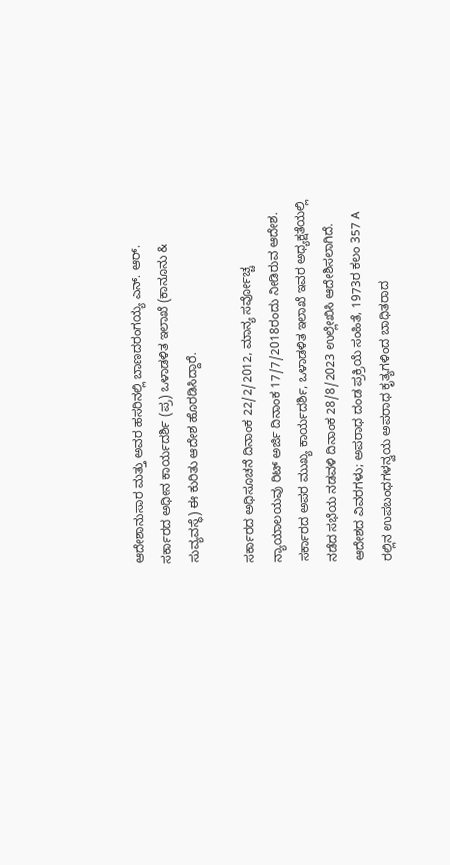ಆದೇಶಾನುಸಾರ ಮತ್ತು ಅವರ ಹಸರಿನಲ್ಲಿ ಬಾಣದರಂಗಯ್ಯ ಎನ್. ಆರ್. ಸರ್ಕಾರದ ಅಧೀನ ಕಾರ್ಯದರ್ಶಿ (ಪ್ರ) ಒಳಾಡಳಿತ ಇಲಾಖೆ (ಕಾನೂನು & ಸುವ್ಯವಸ್ಥೆ) ಈ ಕುರಿತು ಆದೇಶ ಹೊರಡಿಸಿದ್ದಾರೆ.

ಸರ್ಕಾರದ ಅಧಿಸೂಚನೆ ದಿನಾಂಕ 22/2/2012, ಮಾನ್ಯ ಸರ್ವೋಚ್ಚ ನ್ಯಾಯಾಲಯವು ರಿಟ್ ಅರ್ಜಿ ದಿನಾಂಕ 17/7/2018ರಂದು ನೀಡಿರುವ ಆದೇಶ. ಸರ್ಕಾರದ ಅಪರ ಮುಖ್ಯ ಕಾರ್ಯದರ್ಶಿ, ಒಳಾಡಳಿತ ಇಲಾಖೆ ಇವರ ಅಧ್ಯಕ್ಷತೆಯಲ್ಲಿ ನಡೆದ ಸಭೆಯ ನಡವಳಿ ದಿನಾಂಕ 28/8/2023 ಉಲ್ಲೇಖಿಸಿ ಆದೇಶಿಸಲಾಗಿದೆ.
ಆದೇಶದ ವಿವರಗಳು; ಅಪರಾಧ ದಂಡ ಪ್ರಕ್ರಿಯೆ ಸಂಹಿತೆ, 1973ರ ಕಲಂ 357 A ರಲ್ಲಿನ ಉಪಬಂಧಗಳನ್ವಯ ಅಪರಾಧ ಕೃತ್ಯಗಳಿಂದ ಬಾಧಿತರಾದ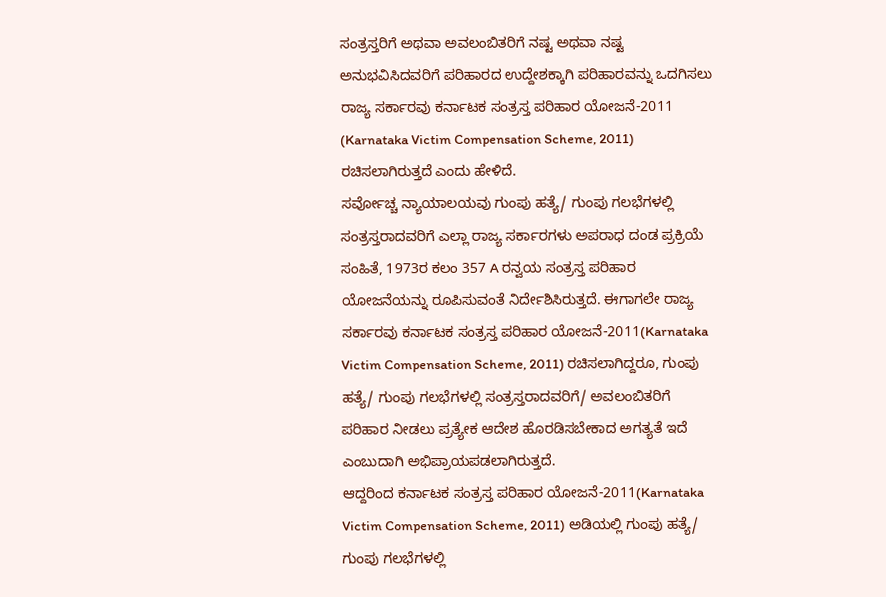ಸಂತ್ರಸ್ತರಿಗೆ ಅಥವಾ ಅವಲಂಬಿತರಿಗೆ ನಷ್ಟ ಅಥವಾ ನಷ್ಟ ಅನುಭವಿಸಿದವರಿಗೆ ಪರಿಹಾರದ ಉದ್ದೇಶಕ್ಕಾಗಿ ಪರಿಹಾರವನ್ನು ಒದಗಿಸಲು ರಾಜ್ಯ ಸರ್ಕಾರವು ಕರ್ನಾಟಕ ಸಂತ್ರಸ್ತ ಪರಿಹಾರ ಯೋಜನೆ-2011 (Karnataka Victim Compensation Scheme, 2011) ರಚಿಸಲಾಗಿರುತ್ತದೆ ಎಂದು ಹೇಳಿದೆ.
ಸರ್ವೋಚ್ಚ ನ್ಯಾಯಾಲಯವು ಗುಂಪು ಹತ್ಯೆ/ ಗುಂಪು ಗಲಭೆಗಳಲ್ಲಿ ಸಂತ್ರಸ್ತರಾದವರಿಗೆ ಎಲ್ಲಾ ರಾಜ್ಯ ಸರ್ಕಾರಗಳು ಅಪರಾಧ ದಂಡ ಪ್ರಕ್ರಿಯೆ ಸಂಹಿತೆ, 1973ರ ಕಲಂ 357 A ರನ್ವಯ ಸಂತ್ರಸ್ತ ಪರಿಹಾರ ಯೋಜನೆಯನ್ನು ರೂಪಿಸುವಂತೆ ನಿರ್ದೇಶಿಸಿರುತ್ತದೆ. ಈಗಾಗಲೇ ರಾಜ್ಯ ಸರ್ಕಾರವು ಕರ್ನಾಟಕ ಸಂತ್ರಸ್ತ ಪರಿಹಾರ ಯೋಜನೆ-2011(Karnataka Victim Compensation Scheme, 2011) ರಚಿಸಲಾಗಿದ್ದರೂ, ಗುಂಪು ಹತ್ಯೆ/ ಗುಂಪು ಗಲಭೆಗಳಲ್ಲಿ ಸಂತ್ರಸ್ತರಾದವರಿಗೆ/ ಅವಲಂಬಿತರಿಗೆ ಪರಿಹಾರ ನೀಡಲು ಪ್ರತ್ಯೇಕ ಆದೇಶ ಹೊರಡಿಸಬೇಕಾದ ಅಗತ್ಯತೆ ಇದೆ ಎಂಬುದಾಗಿ ಅಭಿಪ್ರಾಯಪಡಲಾಗಿರುತ್ತದೆ.
ಆದ್ದರಿಂದ ಕರ್ನಾಟಕ ಸಂತ್ರಸ್ತ ಪರಿಹಾರ ಯೋಜನೆ-2011(Karnataka Victim Compensation Scheme, 2011) ಅಡಿಯಲ್ಲಿ ಗುಂಪು ಹತ್ಯೆ/ ಗುಂಪು ಗಲಭೆಗಳಲ್ಲಿ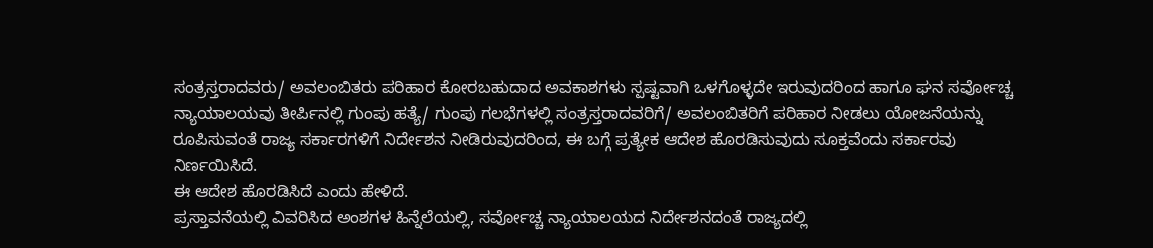ಸಂತ್ರಸ್ತರಾದವರು/ ಅವಲಂಬಿತರು ಪರಿಹಾರ ಕೋರಬಹುದಾದ ಅವಕಾಶಗಳು ಸ್ಪಷ್ಟವಾಗಿ ಒಳಗೊಳ್ಳದೇ ಇರುವುದರಿಂದ ಹಾಗೂ ಘನ ಸರ್ವೋಚ್ಚ ನ್ಯಾಯಾಲಯವು ತೀರ್ಪಿನಲ್ಲಿ ಗುಂಪು ಹತ್ಯೆ/ ಗುಂಪು ಗಲಭೆಗಳಲ್ಲಿ ಸಂತ್ರಸ್ತರಾದವರಿಗೆ/ ಅವಲಂಬಿತರಿಗೆ ಪರಿಹಾರ ನೀಡಲು ಯೋಜನೆಯನ್ನು ರೂಪಿಸುವಂತೆ ರಾಜ್ಯ ಸರ್ಕಾರಗಳಿಗೆ ನಿರ್ದೇಶನ ನೀಡಿರುವುದರಿಂದ, ಈ ಬಗ್ಗೆ ಪ್ರತ್ಯೇಕ ಆದೇಶ ಹೊರಡಿಸುವುದು ಸೂಕ್ತವೆಂದು ಸರ್ಕಾರವು ನಿರ್ಣಯಿಸಿದೆ.
ಈ ಆದೇಶ ಹೊರಡಿಸಿದೆ ಎಂದು ಹೇಳಿದೆ.
ಪ್ರಸ್ತಾವನೆಯಲ್ಲಿ ವಿವರಿಸಿದ ಅಂಶಗಳ ಹಿನ್ನೆಲೆಯಲ್ಲಿ, ಸರ್ವೋಚ್ಚ ನ್ಯಾಯಾಲಯದ ನಿರ್ದೇಶನದಂತೆ ರಾಜ್ಯದಲ್ಲಿ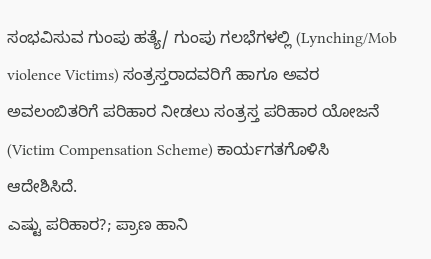ಸಂಭವಿಸುವ ಗುಂಪು ಹತ್ಯೆ/ ಗುಂಪು ಗಲಭೆಗಳಲ್ಲಿ (Lynching/Mob violence Victims) ಸಂತ್ರಸ್ತರಾದವರಿಗೆ ಹಾಗೂ ಅವರ ಅವಲಂಬಿತರಿಗೆ ಪರಿಹಾರ ನೀಡಲು ಸಂತ್ರಸ್ತ ಪರಿಹಾರ ಯೋಜನೆ (Victim Compensation Scheme) ಕಾರ್ಯಗತಗೊಳಿಸಿ ಆದೇಶಿಸಿದೆ.
ಎಷ್ಟು ಪರಿಹಾರ?; ಪ್ರಾಣ ಹಾನಿ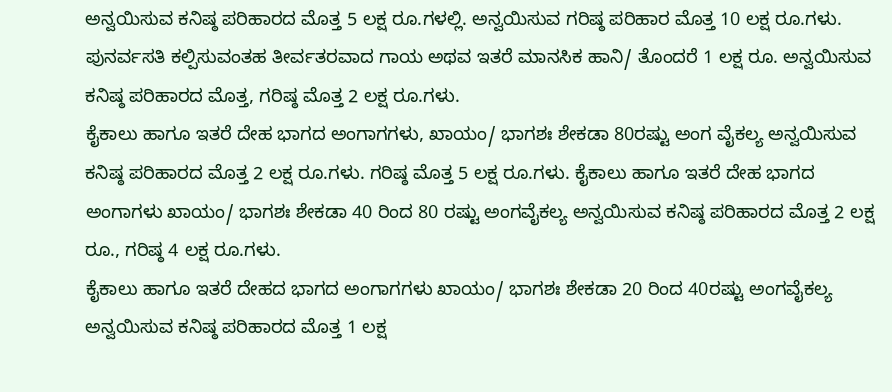ಅನ್ವಯಿಸುವ ಕನಿಷ್ಠ ಪರಿಹಾರದ ಮೊತ್ತ 5 ಲಕ್ಷ ರೂ.ಗಳಲ್ಲಿ. ಅನ್ವಯಿಸುವ ಗರಿಷ್ಠ ಪರಿಹಾರ ಮೊತ್ತ 10 ಲಕ್ಷ ರೂ.ಗಳು. ಪುನರ್ವಸತಿ ಕಲ್ಪಿಸುವಂತಹ ತೀರ್ವತರವಾದ ಗಾಯ ಅಥವ ಇತರೆ ಮಾನಸಿಕ ಹಾನಿ/ ತೊಂದರೆ 1 ಲಕ್ಷ ರೂ. ಅನ್ವಯಿಸುವ ಕನಿಷ್ಠ ಪರಿಹಾರದ ಮೊತ್ತ, ಗರಿಷ್ಠ ಮೊತ್ತ 2 ಲಕ್ಷ ರೂ.ಗಳು.
ಕೈಕಾಲು ಹಾಗೂ ಇತರೆ ದೇಹ ಭಾಗದ ಅಂಗಾಗಗಳು, ಖಾಯಂ/ ಭಾಗಶಃ ಶೇಕಡಾ 80ರಷ್ಟು ಅಂಗ ವೈಕಲ್ಯ ಅನ್ವಯಿಸುವ ಕನಿಷ್ಠ ಪರಿಹಾರದ ಮೊತ್ತ 2 ಲಕ್ಷ ರೂ.ಗಳು. ಗರಿಷ್ಠ ಮೊತ್ತ 5 ಲಕ್ಷ ರೂ.ಗಳು. ಕೈಕಾಲು ಹಾಗೂ ಇತರೆ ದೇಹ ಭಾಗದ ಅಂಗಾಗಳು ಖಾಯಂ/ ಭಾಗಶಃ ಶೇಕಡಾ 40 ರಿಂದ 80 ರಷ್ಟು ಅಂಗವೈಕಲ್ಯ ಅನ್ವಯಿಸುವ ಕನಿಷ್ಠ ಪರಿಹಾರದ ಮೊತ್ತ 2 ಲಕ್ಷ ರೂ., ಗರಿಷ್ಠ 4 ಲಕ್ಷ ರೂ.ಗಳು.
ಕೈಕಾಲು ಹಾಗೂ ಇತರೆ ದೇಹದ ಭಾಗದ ಅಂಗಾಗಗಳು ಖಾಯಂ/ ಭಾಗಶಃ ಶೇಕಡಾ 20 ರಿಂದ 40ರಷ್ಟು ಅಂಗವೈಕಲ್ಯ ಅನ್ವಯಿಸುವ ಕನಿಷ್ಠ ಪರಿಹಾರದ ಮೊತ್ತ 1 ಲಕ್ಷ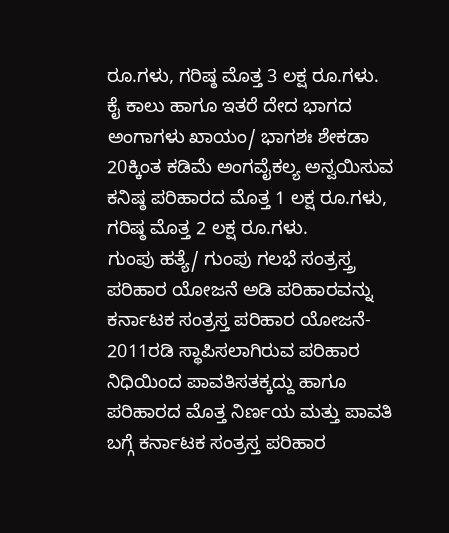ರೂ.ಗಳು, ಗರಿಷ್ಠ ಮೊತ್ತ 3 ಲಕ್ಷ ರೂ.ಗಳು. ಕೈ ಕಾಲು ಹಾಗೂ ಇತರೆ ದೇದ ಭಾಗದ ಅಂಗಾಗಳು ಖಾಯಂ/ ಭಾಗಶಃ ಶೇಕಡಾ 20ಕ್ಕಿಂತ ಕಡಿಮೆ ಅಂಗವೈಕಲ್ಯ ಅನ್ವಯಿಸುವ ಕನಿಷ್ಠ ಪರಿಹಾರದ ಮೊತ್ತ 1 ಲಕ್ಷ ರೂ.ಗಳು, ಗರಿಷ್ಠ ಮೊತ್ತ 2 ಲಕ್ಷ ರೂ.ಗಳು.
ಗುಂಪು ಹತ್ಯೆ/ ಗುಂಪು ಗಲಭೆ ಸಂತ್ರಸ್ತ್ರ ಪರಿಹಾರ ಯೋಜನೆ ಅಡಿ ಪರಿಹಾರವನ್ನು ಕರ್ನಾಟಕ ಸಂತ್ರಸ್ತ ಪರಿಹಾರ ಯೋಜನೆ- 2011ರಡಿ ಸ್ಥಾಪಿಸಲಾಗಿರುವ ಪರಿಹಾರ ನಿಧಿಯಿಂದ ಪಾವತಿಸತಕ್ಕದ್ದು ಹಾಗೂ ಪರಿಹಾರದ ಮೊತ್ತ ನಿರ್ಣಯ ಮತ್ತು ಪಾವತಿ ಬಗ್ಗೆ ಕರ್ನಾಟಕ ಸಂತ್ರಸ್ತ ಪರಿಹಾರ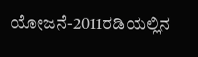ಯೋಜನೆ-2011ರಡಿಯಲ್ಲಿನ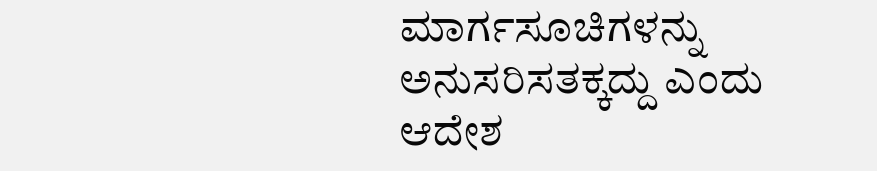ಮಾರ್ಗಸೂಚಿಗಳನ್ನು ಅನುಸರಿಸತಕ್ಕದ್ದು ಎಂದು ಆದೇಶ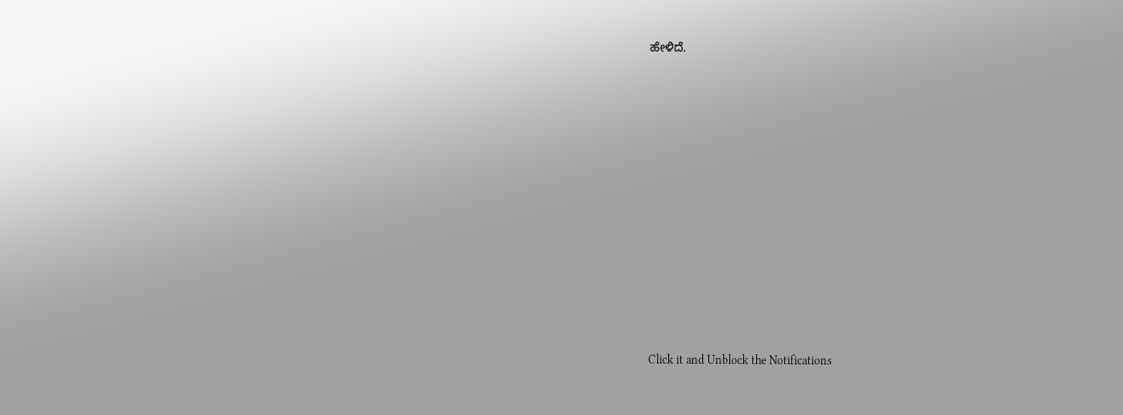ಹೇಳಿದೆ.












Click it and Unblock the Notifications